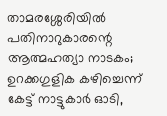താമരശ്ശേരിയിൽ പതിനാറുകാരന്റെ ആത്മഹത്യാ നാടകം; ഉറക്കഗുളിക കഴിച്ചെന്ന് കേട്ട് നാട്ടുകാർ ഓടി,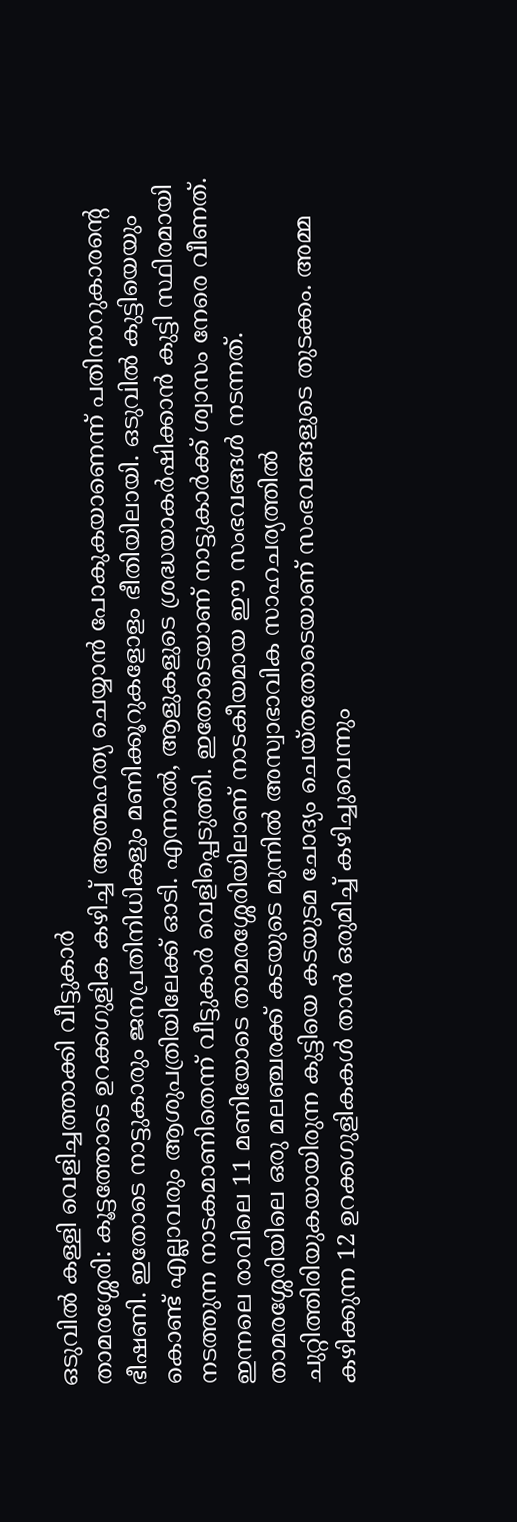ഒടുവിൽ കള്ളി വെളിച്ചത്താക്കി വീട്ടുകാർ
താമരശ്ശേരി: കൂട്ടത്തോടെ ഉറക്കഗുളിക കഴിച്ച് ആത്മഹത്യ ചെയ്യാൻ പോകുകയാണെന്ന് പതിനാറുകാരന്റെ ഭീഷണി. ഇതോടെ നാട്ടുകാരും ജനപ്രതിനിധികളും മണിക്കൂറുകളോളം ഭീതിയിലായി. ഒടുവിൽ കുട്ടിയെയും കൊണ്ട് എല്ലാവരും ആശുപത്രിയിലേക്ക് ഓടി. എന്നാൽ, ആളുകളുടെ ശ്രദ്ധയാകർഷിക്കാൻ കുട്ടി സ്ഥിരമായി നടത്തുന്ന നാടകമാണിതെന്ന് വീട്ടുകാർ വെളിപ്പെടുത്തി. ഇതോടെയാണ് നാട്ടുകാർക്ക് ശ്വാസം നേരെ വീണത്. ഇന്നലെ രാവിലെ 11 മണിയോടെ താമരശ്ശേരിയിലാണ് നാടകീയമായ ഈ സംഭവങ്ങൾ നടന്നത്.
താമരശ്ശേരിയിലെ ഒരു മലഞ്ചരക്ക് കടയുടെ മുന്നിൽ അസ്വാഭാവിക സാഹചര്യത്തിൽ ചുറ്റിത്തിരിയുകയായിരുന്ന കുട്ടിയെ കടയുടമ ചോദ്യം ചെയ്തതോടെയാണ് സംഭവങ്ങളുടെ തുടക്കം. അമ്മ കഴിക്കുന്ന 12 ഉറക്കഗുളികകൾ താൻ ഒരുമിച്ച് കഴിച്ചുവെന്നും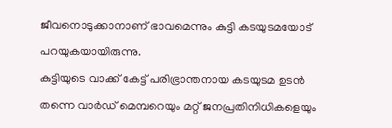ജീവനൊടുക്കാനാണ് ഭാവമെന്നും കുട്ടി കടയുടമയോട് പറയുകയായിരുന്നു.
കുട്ടിയുടെ വാക്ക് കേട്ട് പരിഭ്രാന്തനായ കടയുടമ ഉടൻ തന്നെ വാർഡ് മെമ്പറെയും മറ്റ് ജനപ്രതിനിധികളെയും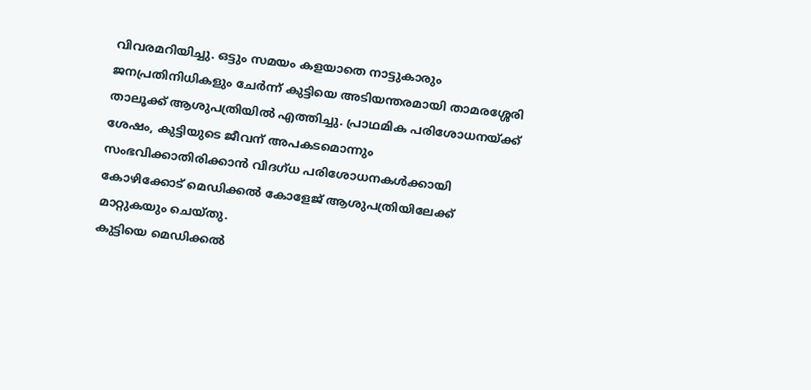വിവരമറിയിച്ചു. ഒട്ടും സമയം കളയാതെ നാട്ടുകാരും ജനപ്രതിനിധികളും ചേർന്ന് കുട്ടിയെ അടിയന്തരമായി താമരശ്ശേരി താലൂക്ക് ആശുപത്രിയിൽ എത്തിച്ചു. പ്രാഥമിക പരിശോധനയ്ക്ക് ശേഷം, കുട്ടിയുടെ ജീവന് അപകടമൊന്നും സംഭവിക്കാതിരിക്കാൻ വിദഗ്ധ പരിശോധനകൾക്കായി കോഴിക്കോട് മെഡിക്കൽ കോളേജ് ആശുപത്രിയിലേക്ക് മാറ്റുകയും ചെയ്തു.
കുട്ടിയെ മെഡിക്കൽ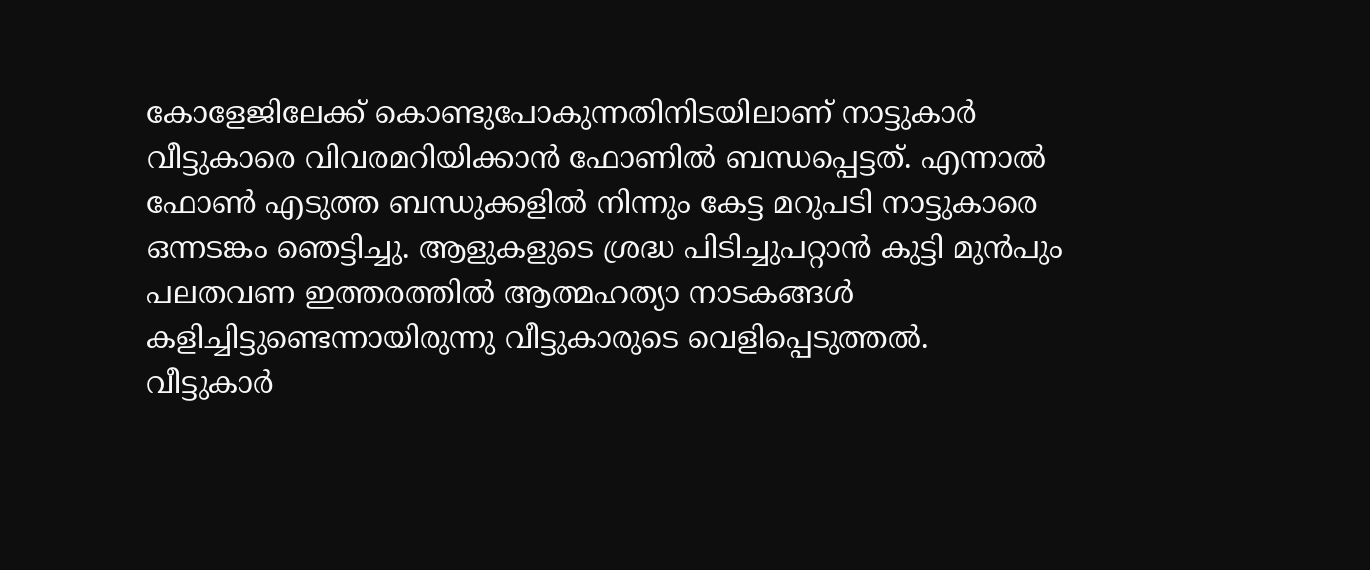കോളേജിലേക്ക് കൊണ്ടുപോകുന്നതിനിടയിലാണ് നാട്ടുകാർ വീട്ടുകാരെ വിവരമറിയിക്കാൻ ഫോണിൽ ബന്ധപ്പെട്ടത്. എന്നാൽ ഫോൺ എടുത്ത ബന്ധുക്കളിൽ നിന്നും കേട്ട മറുപടി നാട്ടുകാരെ ഒന്നടങ്കം ഞെട്ടിച്ചു. ആളുകളുടെ ശ്രദ്ധ പിടിച്ചുപറ്റാൻ കുട്ടി മുൻപും പലതവണ ഇത്തരത്തിൽ ആത്മഹത്യാ നാടകങ്ങൾ കളിച്ചിട്ടുണ്ടെന്നായിരുന്നു വീട്ടുകാരുടെ വെളിപ്പെടുത്തൽ.
വീട്ടുകാർ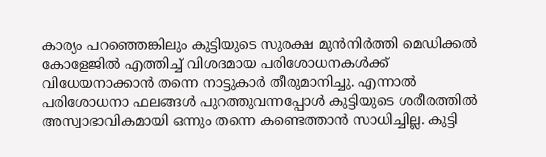കാര്യം പറഞ്ഞെങ്കിലും കുട്ടിയുടെ സുരക്ഷ മുൻനിർത്തി മെഡിക്കൽ കോളേജിൽ എത്തിച്ച് വിശദമായ പരിശോധനകൾക്ക് വിധേയനാക്കാൻ തന്നെ നാട്ടുകാർ തീരുമാനിച്ചു. എന്നാൽ പരിശോധനാ ഫലങ്ങൾ പുറത്തുവന്നപ്പോൾ കുട്ടിയുടെ ശരീരത്തിൽ അസ്വാഭാവികമായി ഒന്നും തന്നെ കണ്ടെത്താൻ സാധിച്ചില്ല. കുട്ടി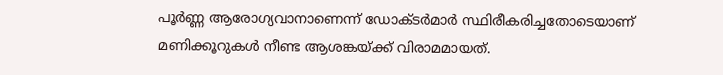പൂർണ്ണ ആരോഗ്യവാനാണെന്ന് ഡോക്ടർമാർ സ്ഥിരീകരിച്ചതോടെയാണ് മണിക്കൂറുകൾ നീണ്ട ആശങ്കയ്ക്ക് വിരാമമായത്.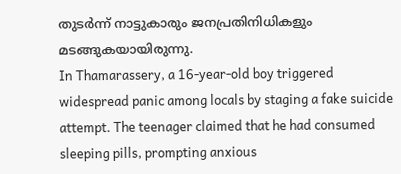തുടർന്ന് നാട്ടുകാരും ജനപ്രതിനിധികളും മടങ്ങുകയായിരുന്നു.
In Thamarassery, a 16-year-old boy triggered widespread panic among locals by staging a fake suicide attempt. The teenager claimed that he had consumed sleeping pills, prompting anxious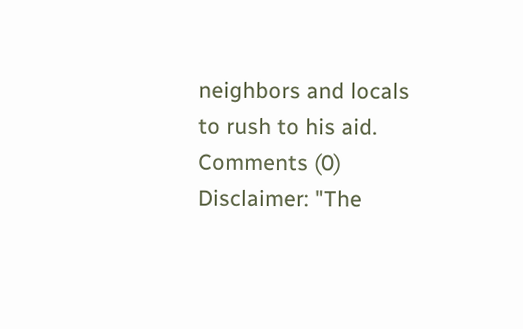neighbors and locals to rush to his aid.
Comments (0)
Disclaimer: "The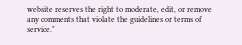website reserves the right to moderate, edit, or remove any comments that violate the guidelines or terms of service."